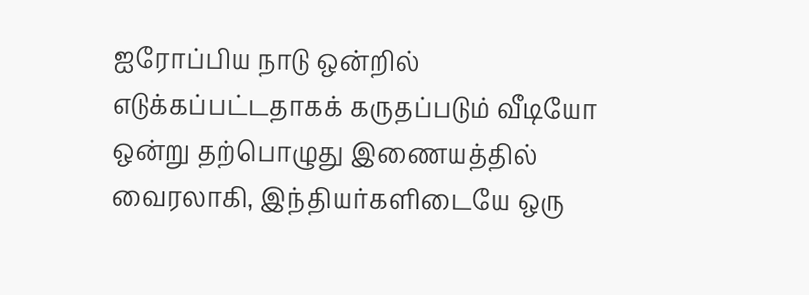ஐரோப்பிய நாடு ஒன்றில் எடுக்கப்பட்டதாகக் கருதப்படும் வீடியோ ஒன்று தற்பொழுது இணையத்தில் வைரலாகி, இந்தியர்களிடையே ஒரு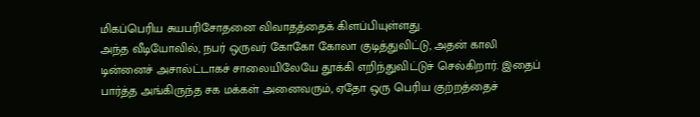மிகப்பெரிய சுயபரிசோதனை விவாதத்தைக் கிளப்பியுள்ளது.
அந்த வீடியோவில், நபர் ஒருவர் கோகோ கோலா குடித்துவிட்டு, அதன் காலி டின்னைச் அசால்ட்டாகச் சாலையிலேயே தூக்கி எறிந்துவிட்டுச் செல்கிறார். இதைப் பார்த்த அங்கிருந்த சக மக்கள் அனைவரும், ஏதோ ஒரு பெரிய குற்றத்தைச்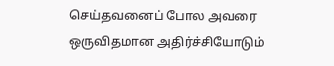செய்தவனைப் போல அவரை ஒருவிதமான அதிர்ச்சியோடும்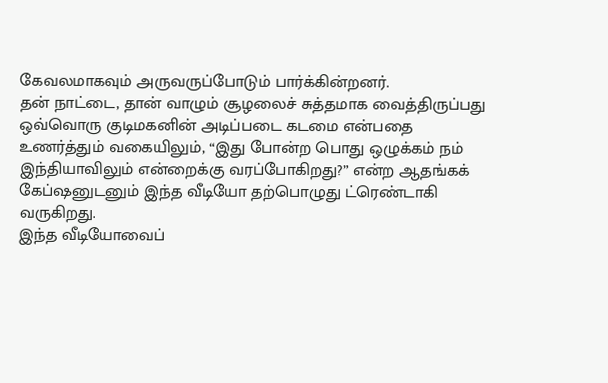கேவலமாகவும் அருவருப்போடும் பார்க்கின்றனர்.
தன் நாட்டை, தான் வாழும் சூழலைச் சுத்தமாக வைத்திருப்பது ஒவ்வொரு குடிமகனின் அடிப்படை கடமை என்பதை உணர்த்தும் வகையிலும், “இது போன்ற பொது ஒழுக்கம் நம் இந்தியாவிலும் என்றைக்கு வரப்போகிறது?” என்ற ஆதங்கக் கேப்ஷனுடனும் இந்த வீடியோ தற்பொழுது ட்ரெண்டாகி வருகிறது.
இந்த வீடியோவைப்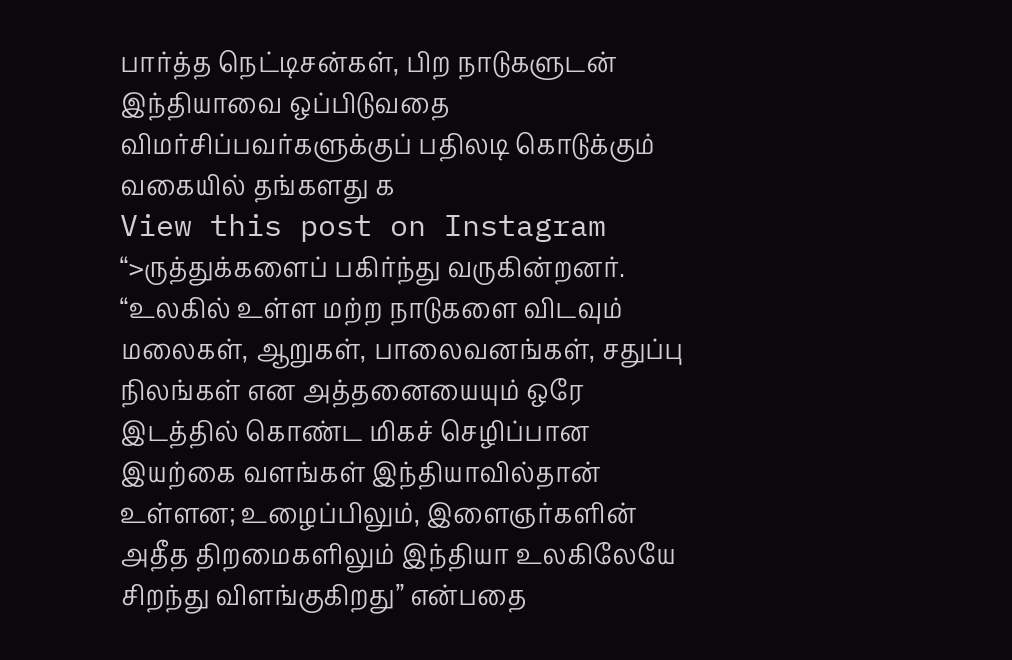பார்த்த நெட்டிசன்கள், பிற நாடுகளுடன் இந்தியாவை ஒப்பிடுவதை விமர்சிப்பவர்களுக்குப் பதிலடி கொடுக்கும் வகையில் தங்களது க
View this post on Instagram
“>ருத்துக்களைப் பகிர்ந்து வருகின்றனர்.
“உலகில் உள்ள மற்ற நாடுகளை விடவும் மலைகள், ஆறுகள், பாலைவனங்கள், சதுப்பு நிலங்கள் என அத்தனையையும் ஒரே இடத்தில் கொண்ட மிகச் செழிப்பான இயற்கை வளங்கள் இந்தியாவில்தான் உள்ளன; உழைப்பிலும், இளைஞர்களின் அதீத திறமைகளிலும் இந்தியா உலகிலேயே சிறந்து விளங்குகிறது” என்பதை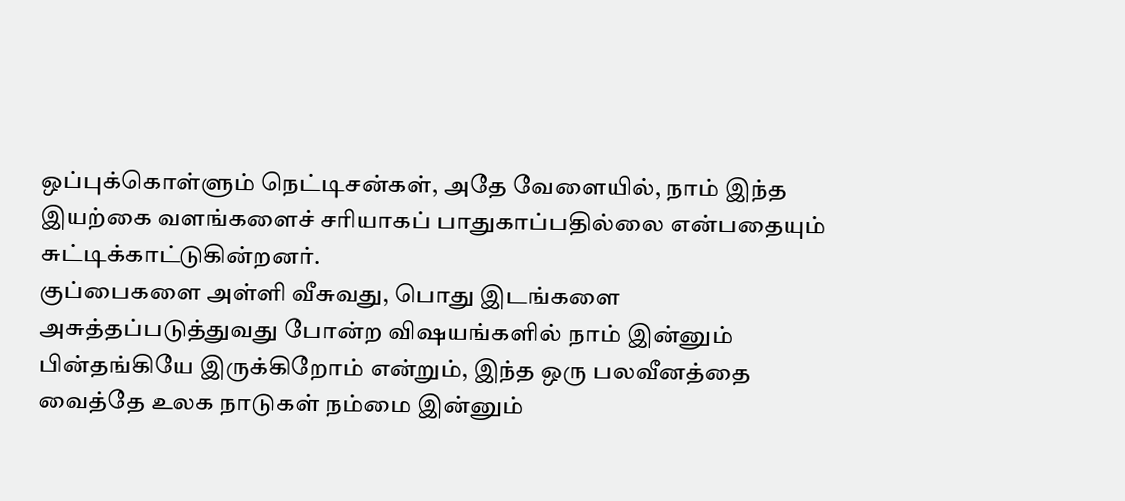ஒப்புக்கொள்ளும் நெட்டிசன்கள், அதே வேளையில், நாம் இந்த இயற்கை வளங்களைச் சரியாகப் பாதுகாப்பதில்லை என்பதையும் சுட்டிக்காட்டுகின்றனர்.
குப்பைகளை அள்ளி வீசுவது, பொது இடங்களை அசுத்தப்படுத்துவது போன்ற விஷயங்களில் நாம் இன்னும் பின்தங்கியே இருக்கிறோம் என்றும், இந்த ஒரு பலவீனத்தை வைத்தே உலக நாடுகள் நம்மை இன்னும்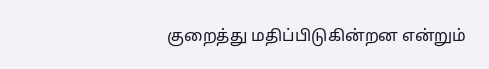குறைத்து மதிப்பிடுகின்றன என்றும்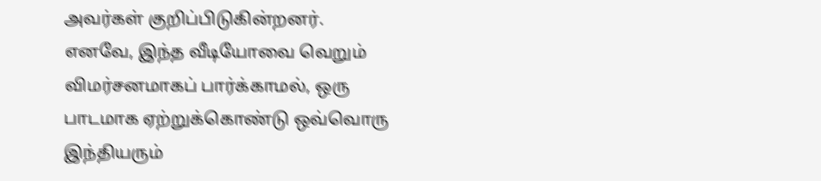அவர்கள் குறிப்பிடுகின்றனர். எனவே, இந்த வீடியோவை வெறும் விமர்சனமாகப் பார்க்காமல், ஒரு பாடமாக ஏற்றுக்கொண்டு ஒவ்வொரு இந்தியரும்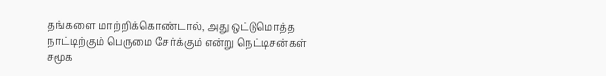தங்களை மாற்றிக்கொண்டால், அது ஒட்டுமொத்த நாட்டிற்கும் பெருமை சேர்க்கும் என்று நெட்டிசன்கள் சமூக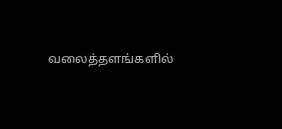வலைத்தளங்களில்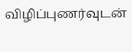விழிப்புணர்வுடன்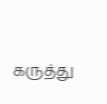கருத்து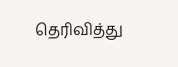தெரிவித்து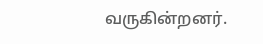வருகின்றனர்.